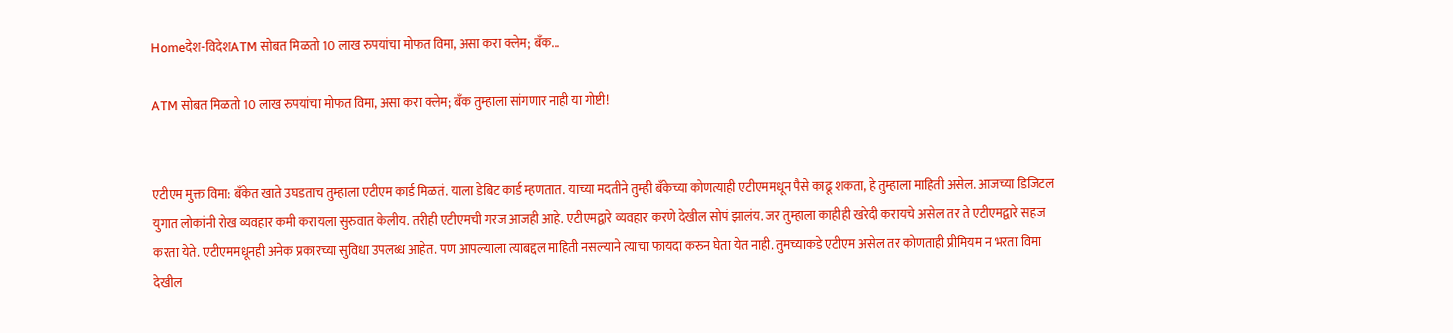Homeदेश-विदेशATM सोबत मिळतो 10 लाख रुपयांचा मोफत विमा, असा करा क्लेम; बॅंक...

ATM सोबत मिळतो 10 लाख रुपयांचा मोफत विमा, असा करा क्लेम; बॅंक तुम्हाला सांगणार नाही या गोष्टी!


एटीएम मुक्त विमा: बँकेत खाते उघडताच तुम्हाला एटीएम कार्ड मिळतं. याला डेबिट कार्ड म्हणतात. याच्या मदतीने तुम्ही बँकेच्या कोणत्याही एटीएममधून पैसे काढू शकता, हे तुम्हाला माहिती असेल. आजच्या डिजिटल युगात लोकांनी रोख व्यवहार कमी करायला सुरुवात केलीय. तरीही एटीएमची गरज आजही आहे. एटीएमद्वारे व्यवहार करणे देखील सोपं झालंय. जर तुम्हाला काहीही खरेदी करायचे असेल तर ते एटीएमद्वारे सहज करता येते. एटीएममधूनही अनेक प्रकारच्या सुविधा उपलब्ध आहेत. पण आपल्याला त्याबद्दल माहिती नसल्याने त्याचा फायदा करुन घेता येत नाही. तुमच्याकडे एटीएम असेल तर कोणताही प्रीमियम न भरता विमा देखील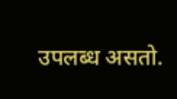उपलब्ध असतो.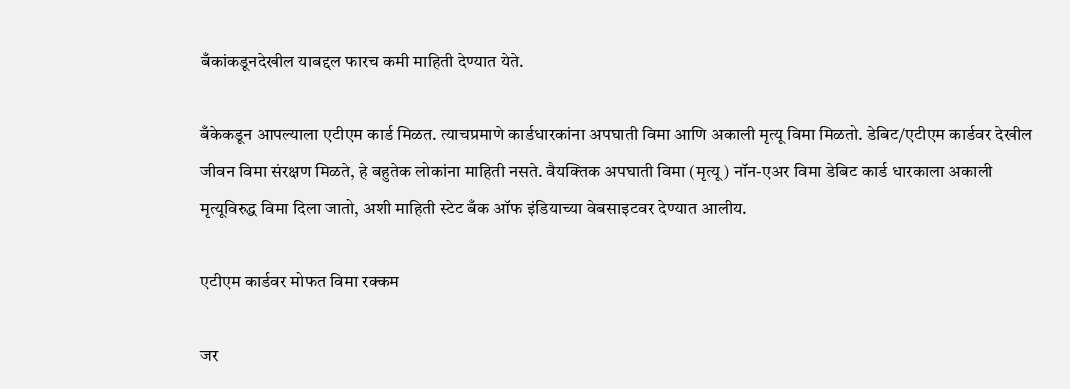बँकांकडूनदेखील याबद्दल फारच कमी माहिती देण्यात येते.

बँकेकडून आपल्याला एटीएम कार्ड मिळत. त्याचप्रमाणे कार्डधारकांना अपघाती विमा आणि अकाली मृत्यू विमा मिळतो. डेबिट/एटीएम कार्डवर देखील जीवन विमा संरक्षण मिळते, हे बहुतेक लोकांना माहिती नसते. वैयक्तिक अपघाती विमा (मृत्यू) नॉन-एअर विमा डेबिट कार्ड धारकाला अकाली मृत्यूविरुद्ध विमा दिला जातो, अशी माहिती स्टेट बँक ऑफ इंडियाच्या वेबसाइटवर देण्यात आलीय.

एटीएम कार्डवर मोफत विमा रक्कम

जर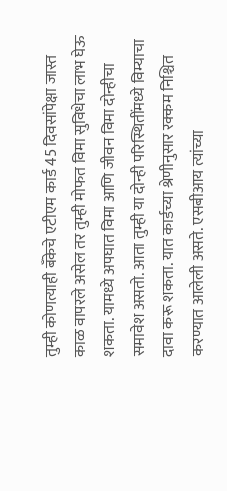तुम्ही कोणत्याही बँकेचे एटीएम कार्ड 45 दिवसांपेक्षा जास्त काळ वापरले असेल तर तुम्ही मोफत विमा सुविधेचा लाभ घेऊ शकता. यामध्ये अपघात विमा आणि जीवन विमा दोन्हीचा समावेश असतो. आता तुम्ही या दोन्ही परिस्थितींमध्ये विम्याचा दावा करू शकता. यात कार्डच्या श्रेणीनुसार रक्कम निश्चित करण्यात आलेली असते. एसबीआय त्यांच्या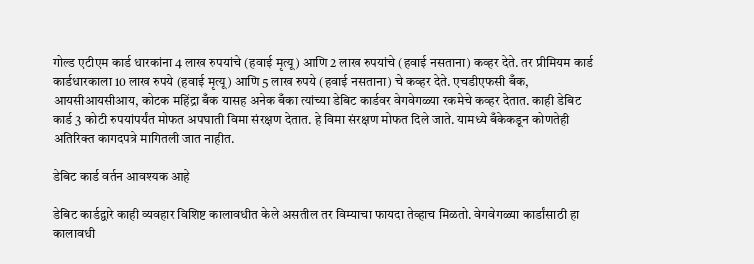गोल्ड एटीएम कार्ड धारकांना 4 लाख रुपयांचे (हवाई मृत्यू) आणि 2 लाख रुपयांचे (हवाई नसताना) कव्हर देते. तर प्रीमियम कार्ड कार्डधारकाला 10 लाख रुपये (हवाई मृत्यू) आणि 5 लाख रुपये (हवाई नसताना) चे कव्हर देते. एचडीएफसी बँक, आयसीआयसीआय, कोटक महिंद्रा बँक यासह अनेक बँका त्यांच्या डेबिट कार्डवर वेगवेगळ्या रकमेचे कव्हर देतात. काही डेबिट कार्ड 3 कोटी रुपयांपर्यंत मोफत अपघाती विमा संरक्षण देतात. हे विमा संरक्षण मोफत दिले जाते. यामध्ये बँकेकडून कोणतेही अतिरिक्त कागदपत्रे मागितली जात नाहीत.

डेबिट कार्ड वर्तन आवश्यक आहे

डेबिट कार्डद्वारे काही व्यवहार विशिष्ट कालावधीत केले असतील तर विम्याचा फायदा तेव्हाच मिळतो. वेगवेगळ्या कार्डांसाठी हा कालावधी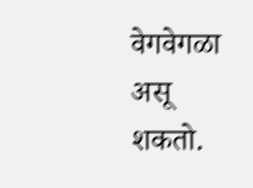वेगवेगळा असू शकतो.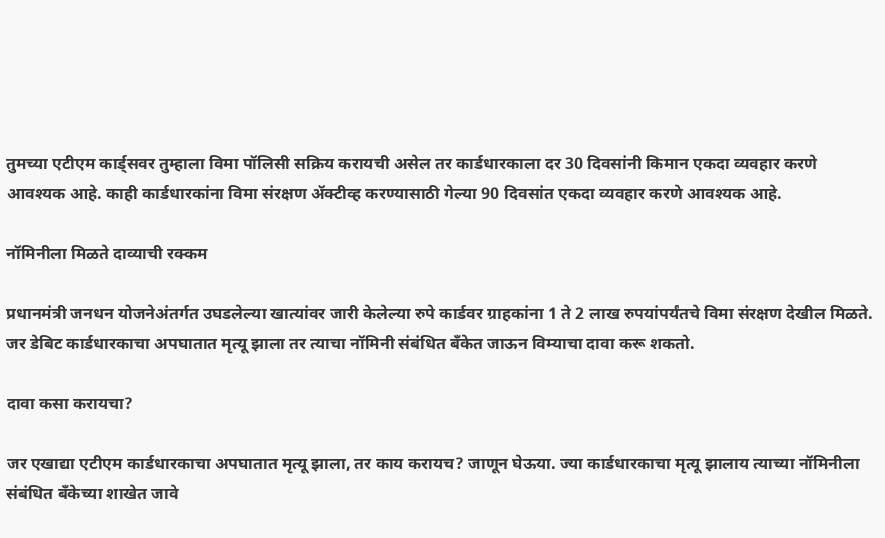तुमच्या एटीएम कार्ड्सवर तुम्हाला विमा पॉलिसी सक्रिय करायची असेल तर कार्डधारकाला दर 30 दिवसांनी किमान एकदा व्यवहार करणे आवश्यक आहे. काही कार्डधारकांना विमा संरक्षण ॲक्टीव्ह करण्यासाठी गेल्या 90 दिवसांत एकदा व्यवहार करणे आवश्यक आहे.

नॉमिनीला मिळते दाव्याची रक्कम

प्रधानमंत्री जनधन योजनेअंतर्गत उघडलेल्या खात्यांवर जारी केलेल्या रुपे कार्डवर ग्राहकांना 1 ते 2 लाख रुपयांपर्यंतचे विमा संरक्षण देखील मिळते. जर डेबिट कार्डधारकाचा अपघातात मृत्यू झाला तर त्याचा नॉमिनी संबंधित बँकेत जाऊन विम्याचा दावा करू शकतो.

दावा कसा करायचा?

जर एखाद्या एटीएम कार्डधारकाचा अपघातात मृत्यू झाला, तर काय करायच? जाणून घेऊया. ज्या कार्डधारकाचा मृत्यू झालाय त्याच्या नॉमिनीला संबंधित बँकेच्या शाखेत जावे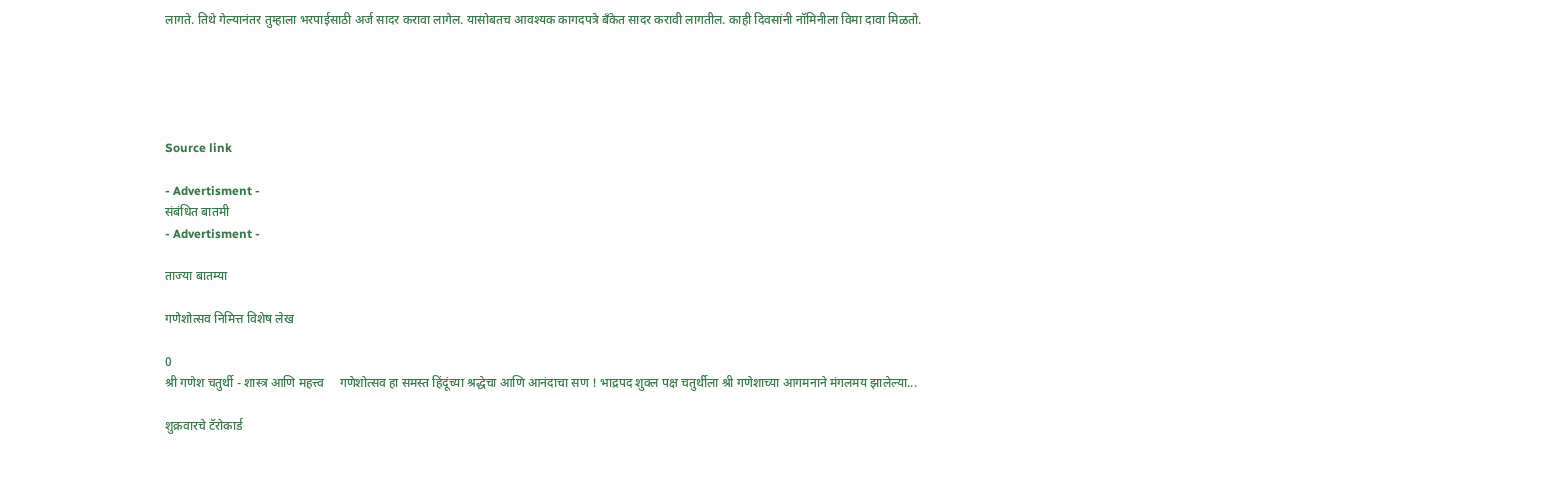लागते. तिथे गेल्यानंतर तुम्हाला भरपाईसाठी अर्ज सादर करावा लागेल. यासोबतच आवश्यक कागदपत्रे बँकेत सादर करावी लागतील. काही दिवसांनी नॉमिनीला विमा दावा मिळतो.





Source link

- Advertisment -
संबंधित बातमी
- Advertisment -

ताज्या बातम्या

गणेशोत्सव निमित्त विशेष लेख

0
श्री गणेश चतुर्थी - शास्त्र आणि महत्त्व     गणेशोत्सव हा समस्त हिंदूंच्या श्रद्धेचा आणि आनंदाचा सण ! भाद्रपद शुक्ल पक्ष चतुर्थीला श्री गणेशाच्या आगमनाने मंगलमय झालेल्या...

शुक्रवारचे टॅरोकार्ड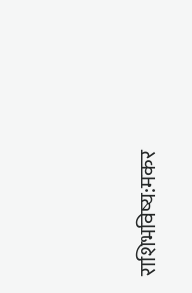राशिभविष्य:मकर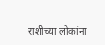राशीच्या लोकांना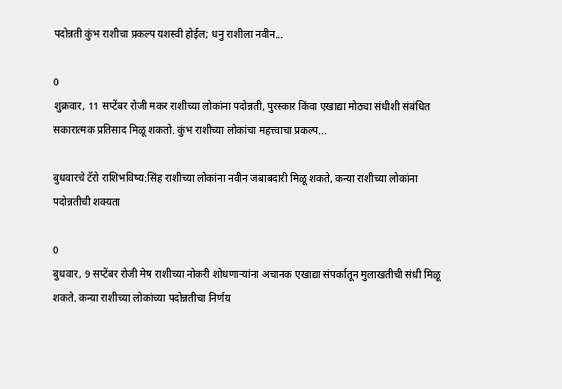पदोन्नती कुंभ राशीचा प्रकल्प यशस्वी होईल; धनु राशीला नवीन...

0
शुक्रवार, 11 सप्टेंबर रोजी मकर राशीच्या लोकांना पदोन्नती, पुरस्कार किंवा एखाद्या मोठ्या संधीशी संबंधित सकारात्मक प्रतिसाद मिळू शकतो. कुंभ राशीच्या लोकांचा महत्त्वाचा प्रकल्प...

बुधवारचे टॅरो राशिभविष्य:सिंह राशीच्या लोकांना नवीन जबाबदारी मिळू शकते, कन्या राशीच्या लोकांना पदोन्नतीची शक्यता

0
बुधवार, 9 सप्टेंबर रोजी मेष राशीच्या नोकरी शोधणाऱ्यांना अचानक एखाद्या संपर्कातून मुलाखतीची संधी मिळू शकते. कन्या राशीच्या लोकांच्या पदोन्नतीचा निर्णय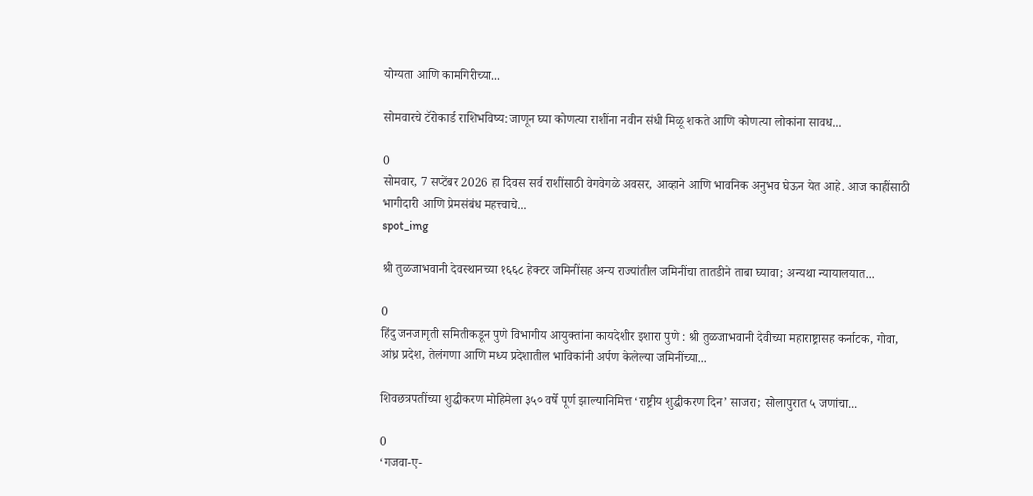योग्यता आणि कामगिरीच्या...

सोमवारचे टॅरोकार्ड राशिभविष्य:जाणून घ्या कोणत्या राशींना नवीन संधी मिळू शकते आणि कोणत्या लोकांना सावध...

0
सोमवार, 7 सप्टेंबर 2026 हा दिवस सर्व राशींसाठी वेगवेगळे अवसर, आव्हाने आणि भावनिक अनुभव घेऊन येत आहे. आज काहींसाठी भागीदारी आणि प्रेमसंबंध महत्त्वाचे...
spot_img

श्री तुळजाभवानी देवस्थानच्या १६६८ हेक्टर जमिनींसह अन्य राज्यांतील जमिनींचा तातडीने ताबा घ्यावा; अन्यथा न्यायालयात...

0
हिंदु जनजागृती समितीकडून पुणे विभागीय आयुक्तांना कायदेशीर इशारा पुणे : श्री तुळजाभवानी देवीच्या महाराष्ट्रासह कर्नाटक, गोवा, आंध्र प्रदेश, तेलंगणा आणि मध्य प्रदेशातील भाविकांनी अर्पण केलेल्या जमिनींच्या...

शिवछत्रपतींच्या शुद्धीकरण मोहिमेला ३५० वर्षे पूर्ण झाल्यानिमित्त ‘राष्ट्रीय शुद्धीकरण दिन’ साजरा; सोलापुरात ५ जणांचा...

0
‘गजवा-ए-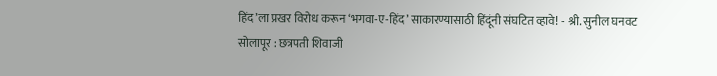हिंद’ला प्रखर विरोध करून ‘भगवा-ए-हिंद’ साकारण्यासाठी हिंदूंनी संघटित व्हावे! - श्री. सुनील घनवट सोलापूर : छत्रपती शिवाजी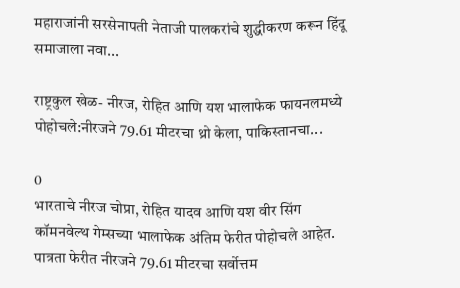महाराजांनी सरसेनापती नेताजी पालकरांचे शुद्धीकरण करून हिंदू समाजाला नवा...

राष्ट्रकुल खेळ- नीरज, रोहित आणि यश भालाफेक फायनलमध्ये पोहोचले:नीरजने 79.61 मीटरचा थ्रो केला, पाकिस्तानचा...

0
भारताचे नीरज चोप्रा, रोहित यादव आणि यश वीर सिंग कॉमनवेल्थ गेम्सच्या भालाफेक अंतिम फेरीत पोहोचले आहेत. पात्रता फेरीत नीरजने 79.61 मीटरचा सर्वोत्तम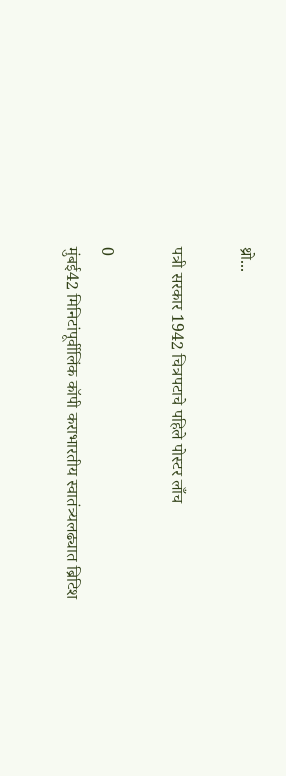थ्रो...

पत्री सरकार 1942 चित्रपटाचे पहिले पोस्टर लाँच

0
मुंबई42 मिनिटांपूर्वीलिंक कॉपी कराभारतीय स्वातंत्र्यलढ्यात ब्रिटिश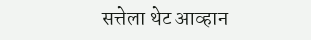सत्तेला थेट आव्हान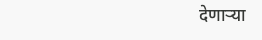देणाऱ्या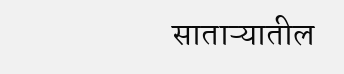साताऱ्यातील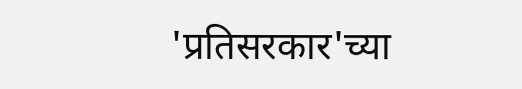'प्रतिसरकार'च्या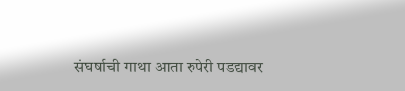संघर्षाची गाथा आता रुपेरी पडद्यावर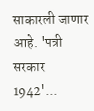साकारली जाणार आहे. 'पत्री सरकार 1942'...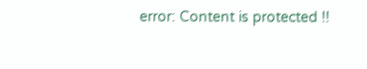error: Content is protected !!